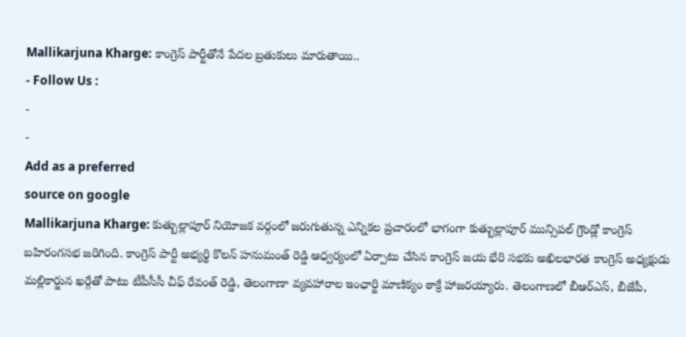Mallikarjuna Kharge: కాంగ్రెస్ పార్టీతోనే పేదల బ్రతుకులు మారుతాయి..
- Follow Us :
-
-
Add as a preferred
source on google
Mallikarjuna Kharge: కుత్బుల్లాపూర్ నియోజక వర్గంలో జరుగుతున్న ఎన్నికల ప్రచారంలో భాగంగా కుత్బుల్లాపూర్ మున్సిపల్ గ్రౌండ్లో కాంగ్రెస్ బహిరంగసభ జరిగింది. కాంగ్రెస్ పార్టీ అభ్యర్థి కొలన్ హనుమంత్ రెడ్డి ఆధ్వర్యంలో ఏర్పాటు చేసిన కాంగ్రెస్ జయ భేరి సభకు అఖిలభారత కాంగ్రెస్ అధ్యక్షుడు మల్లికార్జున ఖర్గేతో పాటు టీపీసీసీ చీఫ్ రేవంత్ రెడ్డి, తెలంగాణా వ్యవహారాల ఇంఛార్జి మాణిక్యం ఠాక్రే హాజరయ్యారు. తెలంగాణలో బీఆర్ఎస్, బీజేపీ,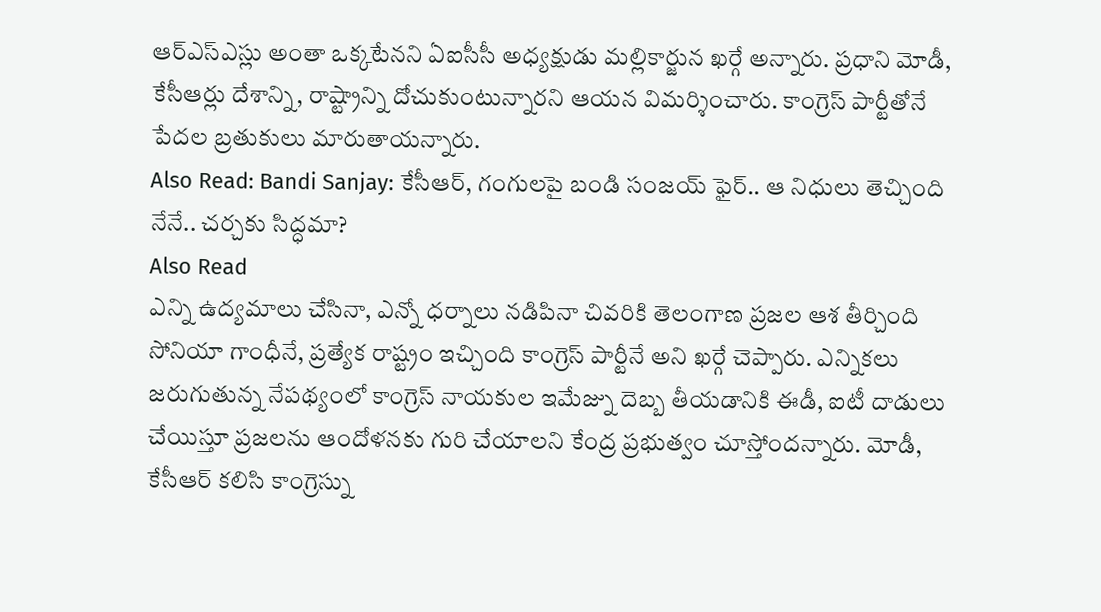ఆర్ఎస్ఎస్లు అంతా ఒక్కటేనని ఏఐసీసీ అధ్యక్షుడు మల్లికార్జున ఖర్గే అన్నారు. ప్రధాని మోడీ, కేసీఆర్లు దేశాన్ని, రాష్ట్రాన్ని దోచుకుంటున్నారని ఆయన విమర్శించారు. కాంగ్రెస్ పార్టీతోనే పేదల బ్రతుకులు మారుతాయన్నారు.
Also Read: Bandi Sanjay: కేసీఆర్, గంగులపై బండి సంజయ్ ఫైర్.. ఆ నిధులు తెచ్చింది నేనే.. చర్చకు సిద్ధమా?
Also Read
ఎన్ని ఉద్యమాలు చేసినా, ఎన్నో ధర్నాలు నడిపినా చివరికి తెలంగాణ ప్రజల ఆశ తీర్చింది సోనియా గాంధీనే, ప్రత్యేక రాష్ట్రం ఇచ్చింది కాంగ్రెస్ పార్టీనే అని ఖర్గే చెప్పారు. ఎన్నికలు జరుగుతున్న నేపథ్యంలో కాంగ్రెస్ నాయకుల ఇమేజ్ను దెబ్బ తీయడానికి ఈడీ, ఐటీ దాడులు చేయిస్తూ ప్రజలను ఆందోళనకు గురి చేయాలని కేంద్ర ప్రభుత్వం చూస్తోందన్నారు. మోడీ, కేసీఆర్ కలిసి కాంగ్రెస్ను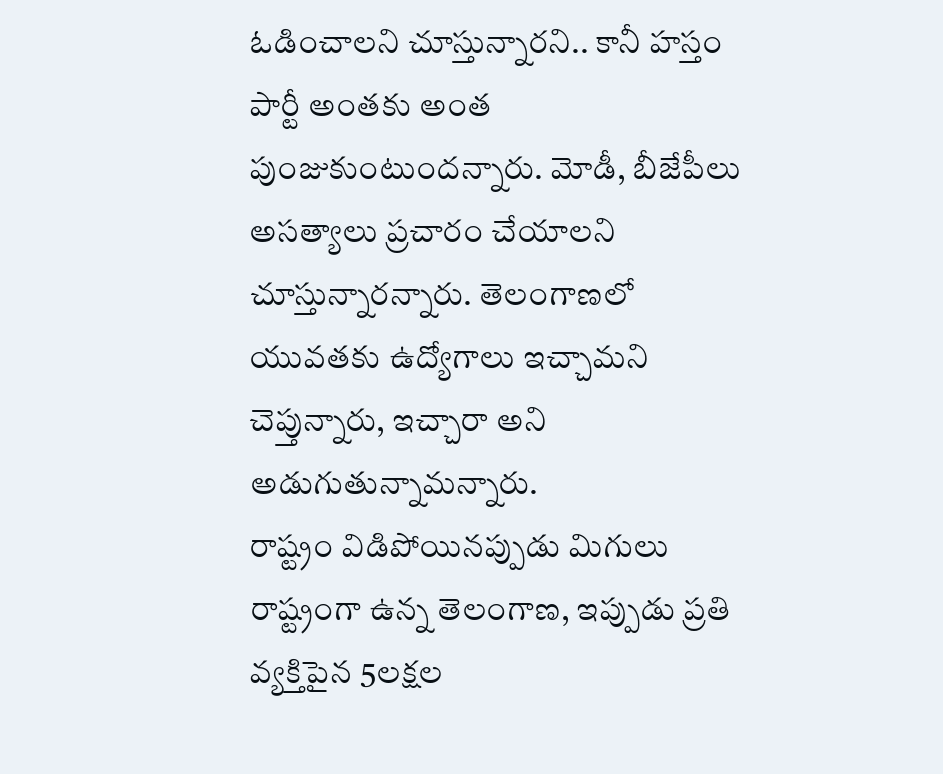ఓడించాలని చూస్తున్నారని.. కానీ హస్తం పార్టీ అంతకు అంత పుంజుకుంటుందన్నారు. మోడీ, బీజేపీలు అసత్యాలు ప్రచారం చేయాలని చూస్తున్నారన్నారు. తెలంగాణలో యువతకు ఉద్యోగాలు ఇచ్చామని చెప్తున్నారు, ఇచ్చారా అని అడుగుతున్నామన్నారు.
రాష్ట్రం విడిపోయినప్పుడు మిగులు రాష్ట్రంగా ఉన్న తెలంగాణ, ఇప్పుడు ప్రతి వ్యక్తిపైన 5లక్షల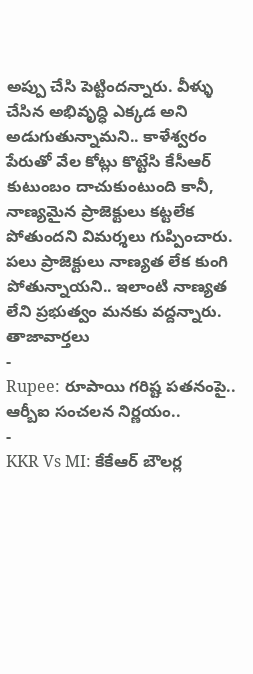అప్పు చేసి పెట్టిందన్నారు. వీళ్ళు చేసిన అభివృద్ధి ఎక్కడ అని అడుగుతున్నామని.. కాళేశ్వరం పేరుతో వేల కోట్లు కొట్టేసి కేసీఆర్ కుటుంబం దాచుకుంటుంది కానీ, నాణ్యమైన ప్రాజెక్టులు కట్టలేక పోతుందని విమర్శలు గుప్పించారు. పలు ప్రాజెక్టులు నాణ్యత లేక కుంగి పోతున్నాయని.. ఇలాంటి నాణ్యత లేని ప్రభుత్వం మనకు వద్దన్నారు.
తాజావార్తలు
-
Rupee: రూపాయి గరిష్ట పతనంపై.. ఆర్బీఐ సంచలన నిర్ణయం..
-
KKR Vs MI: కేకేఆర్ బౌలర్ల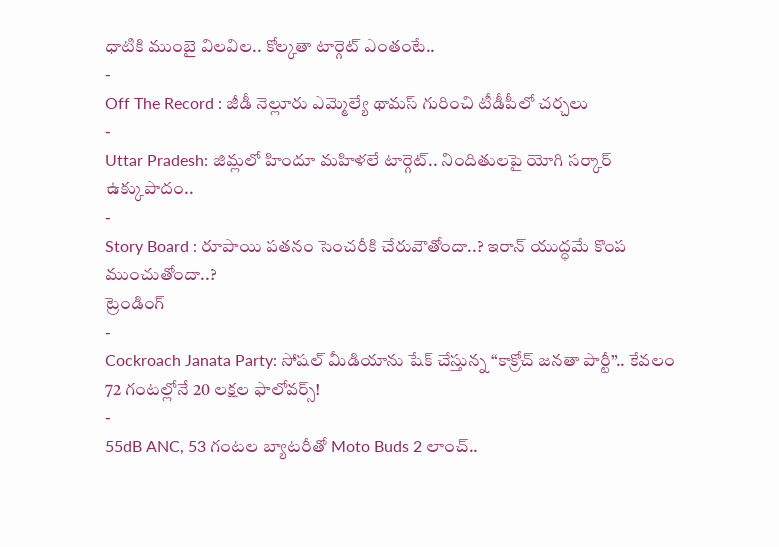ధాటికి ముంబై విలవిల.. కోల్కతా టార్గెట్ ఎంతంటే..
-
Off The Record : జీడీ నెల్లూరు ఎమ్మెల్యే థామస్ గురించి టీడీపీలో చర్చలు
-
Uttar Pradesh: జిమ్లలో హిందూ మహిళలే టార్గెట్.. నిందితులపై యోగి సర్కార్ ఉక్కుపాదం..
-
Story Board : రూపాయి పతనం సెంచరీకి చేరువౌతోందా..? ఇరాన్ యుద్ధమే కొంప ముంచుతోందా..?
ట్రెండింగ్
-
Cockroach Janata Party: సోషల్ మీడియాను షేక్ చేస్తున్న “కాక్రోచ్ జనతా పార్టీ”.. కేవలం 72 గంటల్లోనే 20 లక్షల ఫాలోవర్స్!
-
55dB ANC, 53 గంటల బ్యాటరీతో Moto Buds 2 లాంచ్..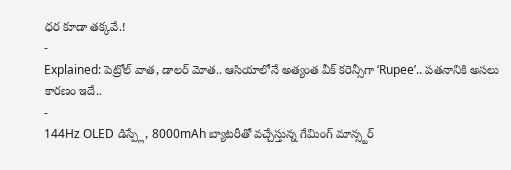ధర కూడా తక్కవే.!
-
Explained: పెట్రోల్ వాత, డాలర్ మోత.. ఆసియాలోనే అత్యంత వీక్ కరెన్సీగా ‘Rupee’.. పతనానికి అసలు కారణం ఇదే..
-
144Hz OLED డిస్ప్లే, 8000mAh బ్యాటరీతో వచ్చేస్తున్న గేమింగ్ మాన్స్టర్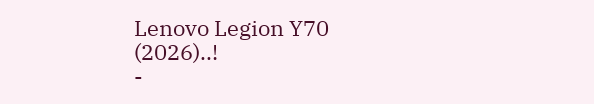Lenovo Legion Y70 (2026)..!
-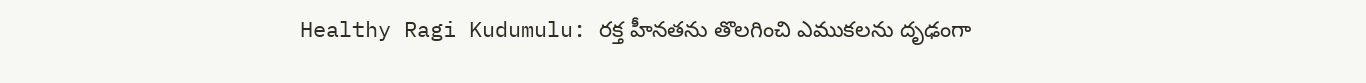Healthy Ragi Kudumulu: రక్త హీనతను తొలగించి ఎముకలను దృఢంగా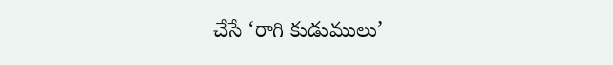చేసే ‘రాగి కుడుములు’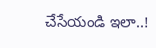చేసేయండి ఇలా..!